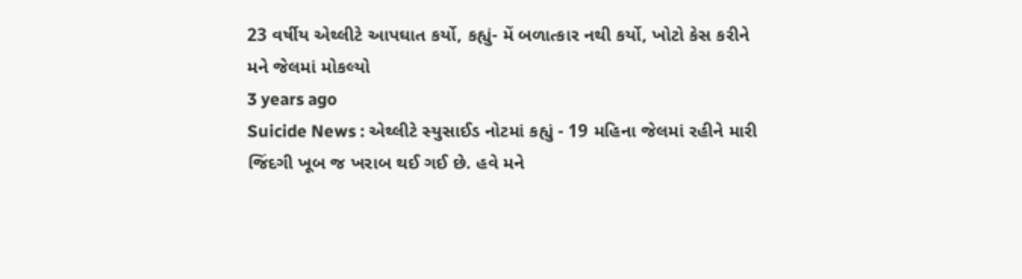23 વર્ષીય એથ્લીટે આપઘાત કર્યો, કહ્યું- મેં બળાત્કાર નથી કર્યો, ખોટો કેસ કરીને મને જેલમાં મોકલ્યો
3 years ago
Suicide News : એથ્લીટે સ્યુસાઈડ નોટમાં કહ્યું - 19 મહિના જેલમાં રહીને મારી જિંદગી ખૂબ જ ખરાબ થઈ ગઈ છે. હવે મને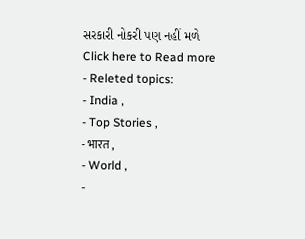સરકારી નોકરી પણ નહીં મળે
Click here to Read more
- Releted topics:
- India ,
- Top Stories ,
- भारत ,
- World ,
-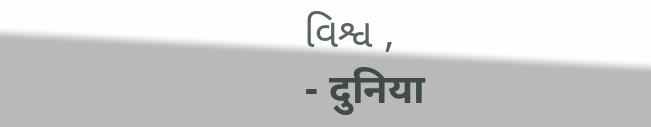વિશ્વ ,
- दुनिया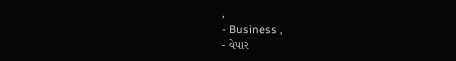,
- Business ,
- વેપાર